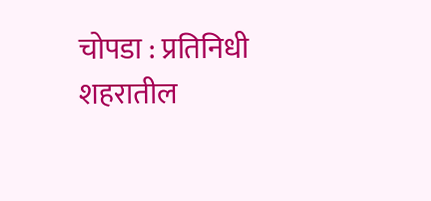चोपडा : प्रतिनिधी
शहरातील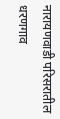नारायणवाडी परिसरातील धरणगाव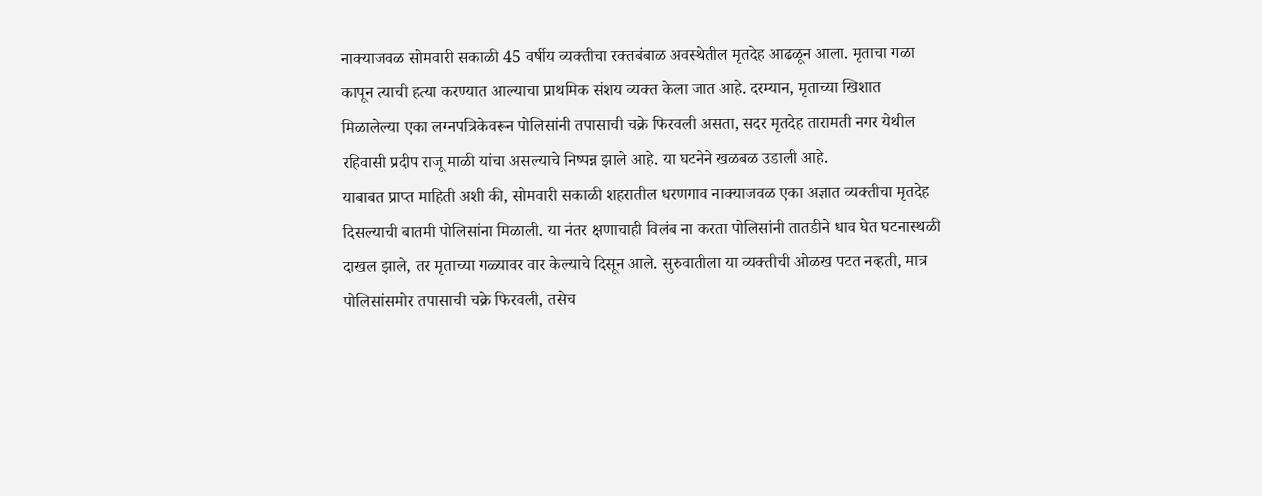नाक्याजवळ सोमवारी सकाळी 45 वर्षीय व्यक्तीचा रक्तबंबाळ अवस्थेतील मृतदेह आढळून आला. मृताचा गळा कापून त्याची हत्या करण्यात आल्याचा प्राथमिक संशय व्यक्त केला जात आहे. दरम्यान, मृताच्या खिशात मिळालेल्या एका लग्नपत्रिकेवरून पोलिसांनी तपासाची चक्रे फिरवली असता, सदर मृतदेह तारामती नगर येथील रहिवासी प्रदीप राजू माळी यांचा असल्याचे निष्पन्न झाले आहे. या घटनेने खळबळ उडाली आहे.
याबाबत प्राप्त माहिती अशी की, सोमवारी सकाळी शहरातील धरणगाव नाक्याजवळ एका अज्ञात व्यक्तीचा मृतदेह दिसल्याची बातमी पोलिसांना मिळाली. या नंतर क्षणाचाही विलंब ना करता पोलिसांनी तातडीने धाव घेत घटनास्थळी दाखल झाले, तर मृताच्या गळ्यावर वार केल्याचे दिसून आले. सुरुवातीला या व्यक्तीची ओळख पटत नव्हती, मात्र पोलिसांसमोर तपासाची चक्रे फिरवली, तसेच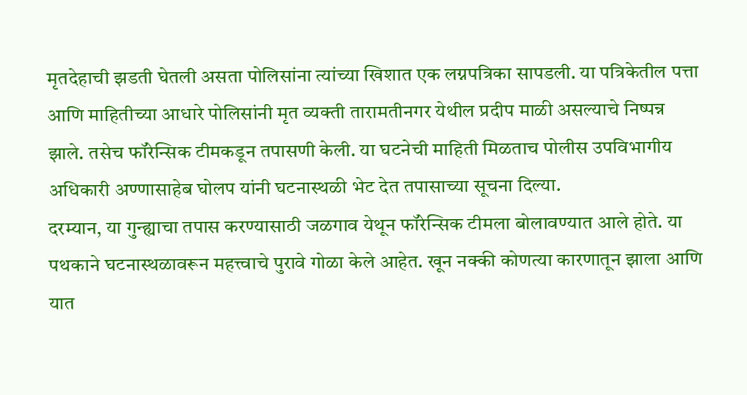मृतदेहाची झडती घेतली असता पोलिसांना त्यांच्या खिशात एक लग्नपत्रिका सापडली. या पत्रिकेतील पत्ता आणि माहितीच्या आधारे पोलिसांनी मृत व्यक्ती तारामतीनगर येथील प्रदीप माळी असल्याचे निष्पन्न झाले. तसेच फॉरेन्सिक टीमकडून तपासणी केली. या घटनेची माहिती मिळताच पोलीस उपविभागीय अधिकारी अण्णासाहेब घोलप यांनी घटनास्थळी भेट देत तपासाच्या सूचना दिल्या.
दरम्यान, या गुन्ह्याचा तपास करण्यासाठी जळगाव येथून फॉरेन्सिक टीमला बोलावण्यात आले होते. या पथकाने घटनास्थळावरून महत्त्वाचे पुरावे गोळा केले आहेत. खून नक्की कोणत्या कारणातून झाला आणि यात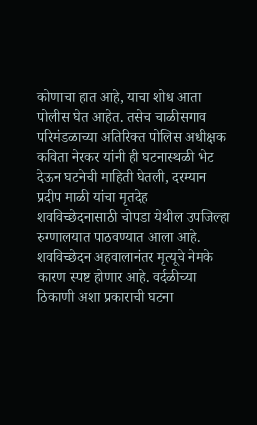कोणाचा हात आहे, याचा शोध आता पोलीस घेत आहेत. तसेच चाळीसगाव परिमंडळाच्या अतिरिक्त पोलिस अधीक्षक कविता नेरकर यांनी ही घटनास्थळी भेट देऊन घटनेची माहिती घेतली, दरम्यान प्रदीप माळी यांचा मृतदेह शवविच्छेदनासाठी चोपडा येथील उपजिल्हा रुग्णालयात पाठवण्यात आला आहे. शवविच्छेदन अहवालानंतर मृत्यूचे नेमके कारण स्पष्ट होणार आहे. वर्दळीच्या ठिकाणी अशा प्रकाराची घटना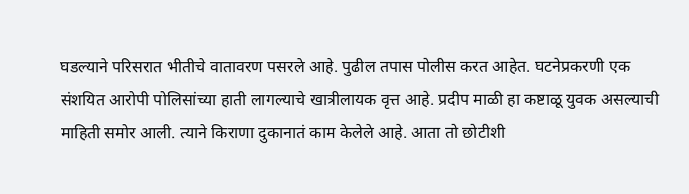घडल्याने परिसरात भीतीचे वातावरण पसरले आहे. पुढील तपास पोलीस करत आहेत. घटनेप्रकरणी एक संशयित आरोपी पोलिसांच्या हाती लागल्याचे खात्रीलायक वृत्त आहे. प्रदीप माळी हा कष्टाळू युवक असल्याची माहिती समोर आली. त्याने किराणा दुकानातं काम केलेले आहे. आता तो छोटीशी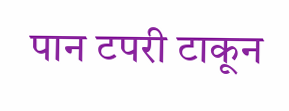पान टपरी टाकून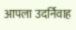आपला उदर्निवाह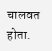चालवत होता.